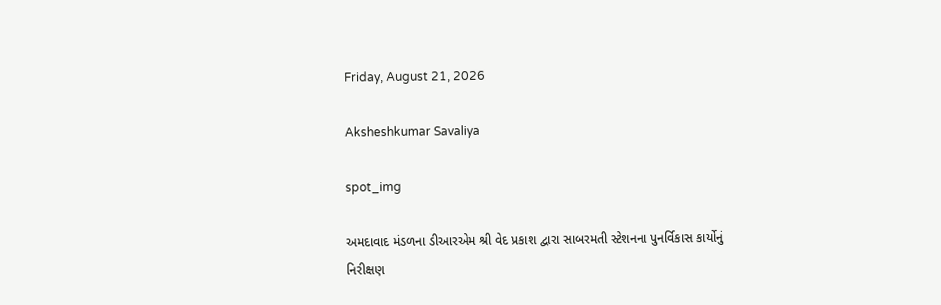Friday, August 21, 2026

Aksheshkumar Savaliya

spot_img

અમદાવાદ મંડળના ડીઆરએમ શ્રી વેદ પ્રકાશ દ્વારા સાબરમતી સ્ટેશનના પુનર્વિકાસ કાર્યોનું નિરીક્ષણ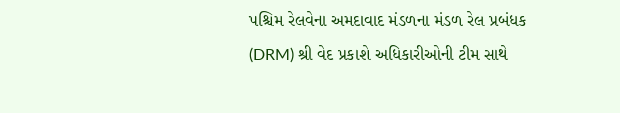પશ્ચિમ રેલવેના અમદાવાદ મંડળના મંડળ રેલ પ્રબંધક (DRM) શ્રી વેદ પ્રકાશે અધિકારીઓની ટીમ સાથે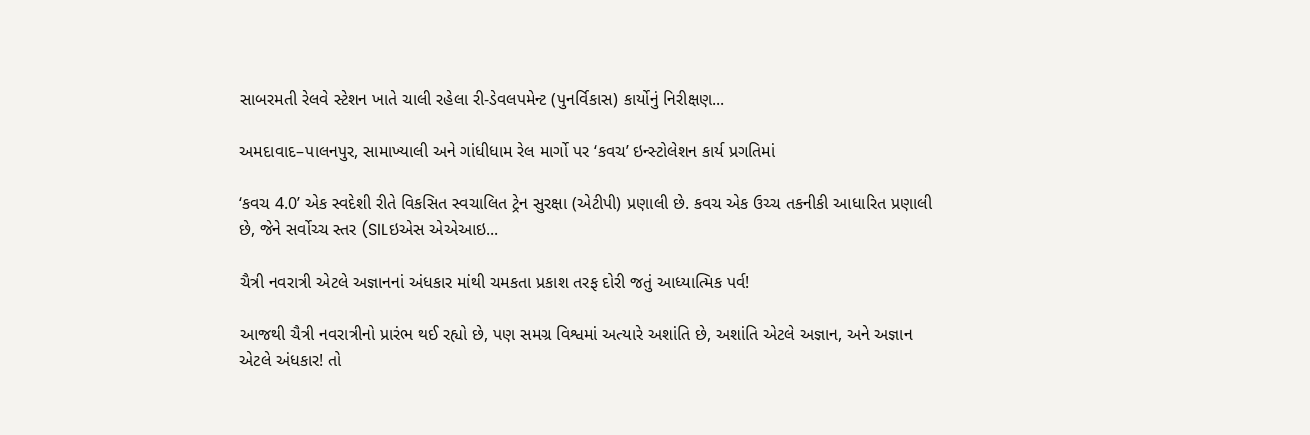સાબરમતી રેલવે સ્ટેશન ખાતે ચાલી રહેલા રી-ડેવલપમેન્ટ (પુનર્વિકાસ) કાર્યોનું નિરીક્ષણ...

અમદાવાદ–પાલનપુર, સામાખ્યાલી અને ગાંધીધામ રેલ માર્ગો પર ‘કવચ’ ઇન્સ્ટોલેશન કાર્ય પ્રગતિમાં

‘કવચ 4.0’ એક સ્વદેશી રીતે વિકસિત સ્વચાલિત ટ્રેન સુરક્ષા (એટીપી) પ્રણાલી છે. કવચ એક ઉચ્ચ તકનીકી આધારિત પ્રણાલી છે, જેને સર્વોચ્ચ સ્તર (SILઇએસ એએઆઇ...

ચૈત્રી નવરાત્રી એટલે અજ્ઞાનનાં અંધકાર માંથી ચમકતા પ્રકાશ તરફ દોરી જતું આધ્યાત્મિક પર્વ!

આજથી ચૈત્રી નવરાત્રીનો પ્રારંભ થઈ રહ્યો છે, પણ સમગ્ર વિશ્વમાં અત્યારે અશાંતિ છે, અશાંતિ એટલે અજ્ઞાન, અને અજ્ઞાન એટલે અંધકાર! તો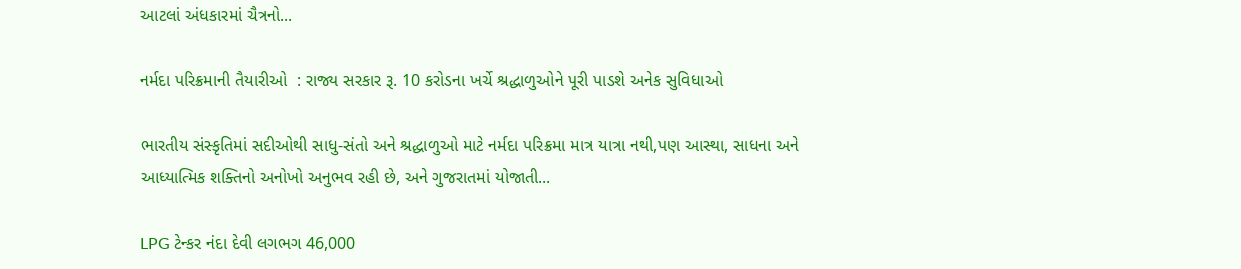આટલાં અંધકારમાં ચૈત્રનો...

નર્મદા પરિક્રમાની તૈયારીઓ  : રાજ્ય સરકાર રૂ. 10 કરોડના ખર્ચે શ્રદ્ધાળુઓને પૂરી પાડશે અનેક સુવિધાઓ

ભારતીય સંસ્કૃતિમાં સદીઓથી સાધુ-સંતો અને શ્રદ્ધાળુઓ માટે નર્મદા પરિક્રમા માત્ર યાત્રા નથી,પણ આસ્થા, સાધના અને આધ્યાત્મિક શક્તિનો અનોખો અનુભવ રહી છે, અને ગુજરાતમાં યોજાતી...

LPG ટેન્કર નંદા દેવી લગભગ 46,000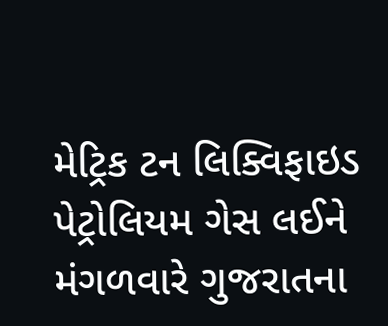મેટ્રિક ટન લિક્વિફાઇડ પેટ્રોલિયમ ગેસ લઈને મંગળવારે ગુજરાતના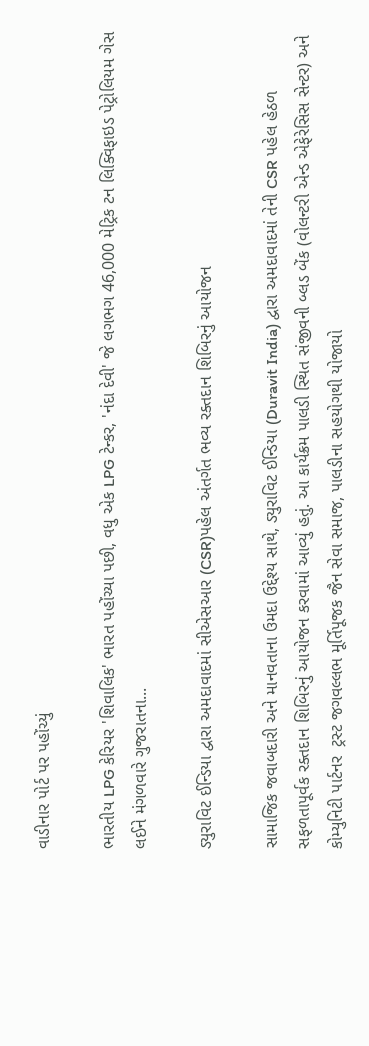વાડીનાર પોર્ટ પર પહોંચ્યું

ભારતીય LPG કેરિયર 'શિવાલિક' ભારત પહોંચ્યા પછી, વધુ એક LPG ટેન્કર, 'નંદા દેવી' જે લગભગ 46,000 મેટ્રિક ટન લિક્વિફાઇડ પેટ્રોલિયમ ગેસ લઈને મંગળવારે ગુજરાતના...

ડ્યુરાવિટ ઈન્ડિયા દ્વારા અમદાવાદમાં સીએસઆર (CSR)પહેલ અંતર્ગત ભવ્ય રક્તદાન શિબિરનું આયોજન

સામાજિક જવાબદારી અને માનવતાના ઉમદા ઉદ્દેશ્ય સાથે, ડ્યુરાવિટ ઈન્ડિયા (Duravit India) દ્વારા અમદાવાદમાં તેની CSR પહેલ હેઠળ સફળતાપૂર્વક રક્તદાન શિબિરનું આયોજન કરવામાં આવ્યું હતું. આ કાર્યક્રમ પાલડી સ્થિત સંજીવની બ્લડ બેંક (વોલન્ટરી એન્ડ એફેરેસિસ સેન્ટર) અને કોમ્યુનિટી પાર્ટનર  ટ્રસ્ટ જગવલ્લભ મૂર્તિપૂજક જૈન સેવા સમાજ, પાલડીના સહયોગથી યોજાયો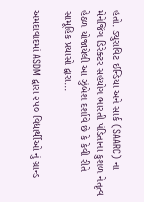હતો. ડ્યુરાવિટ ઈન્ડિયા અને સાર્ક (SAARC) ના મેનેજિંગ ડિરેક્ટર સહયોગ ભારતી પંડિતાના કુશળ નેતૃત્વ હેઠળ યોજાયેલી આ ઝુંબેશ દર્શાવે છે કે કેવી રીતે સામૂહિક પ્રયાસો દ્વારા...

અમદાવાદમાં ASDM દ્વારા ૨૫૦ વિદ્યાર્થીઓ નું ગ્રાન્ડ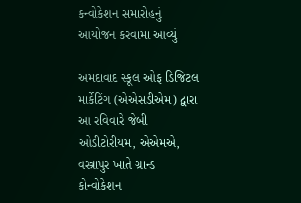કન્વોકેશન સમારોહનું આયોજન કરવામા આવ્યું

અમદાવાદ સ્કૂલ ઓફ ડિજિટલ માર્કેટિંગ (એએસડીએમ) દ્વારા આ રવિવારે જેબી ઓડીટોરીયમ, એએમએ, વસ્ત્રાપુર ખાતે ગ્રાન્ડ કોન્વોકેશન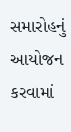સમારોહનું આયોજન કરવામાં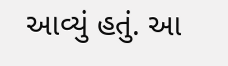આવ્યું હતું. આ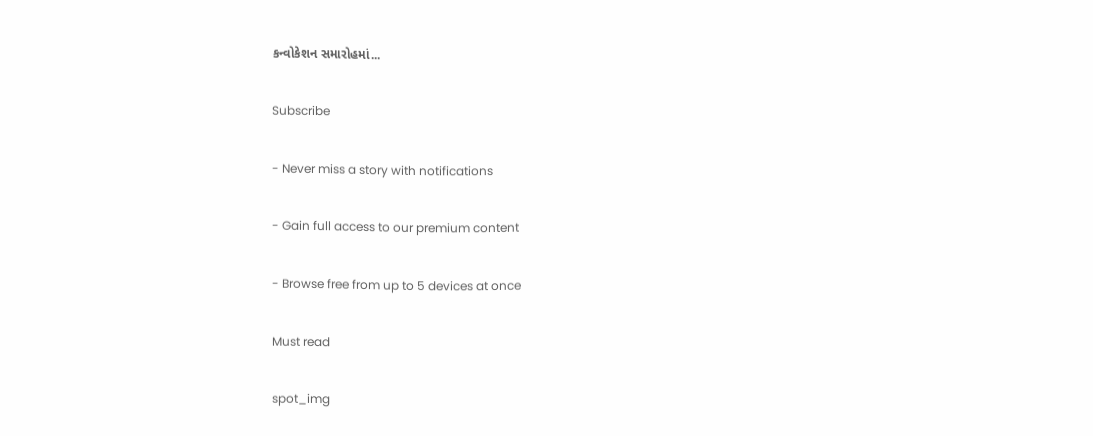કન્વોકેશન સમારોહમાં...

Subscribe

- Never miss a story with notifications

- Gain full access to our premium content

- Browse free from up to 5 devices at once

Must read

spot_img